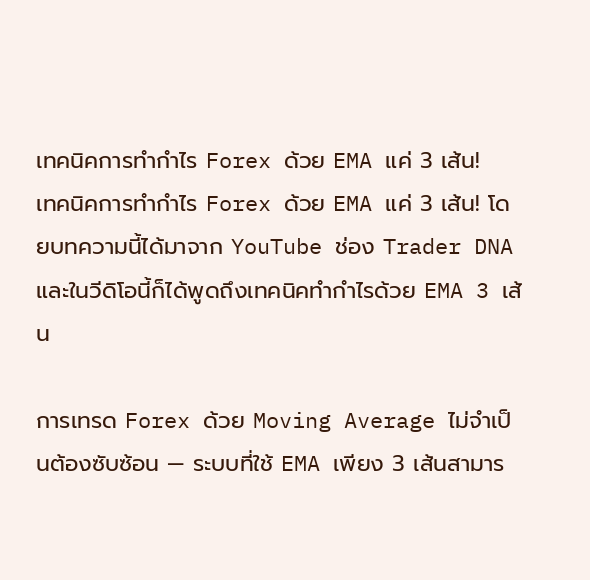เทคนิคการทำกำไร Forex ด้วย EMA แค่ 3 เส้น!
เทคนิคการทำกำไร Forex ด้วย EMA แค่ 3 เส้น! โดยบทความนี้ได้มาจาก YouTube ช่อง Trader DNA และในวีดิโอนี้ก็ได้พูดถึงเทคนิคทำกำไรด้วย EMA 3 เส้น

การเทรด Forex ด้วย Moving Average ไม่จำเป็นต้องซับซ้อน — ระบบที่ใช้ EMA เพียง 3 เส้นสามาร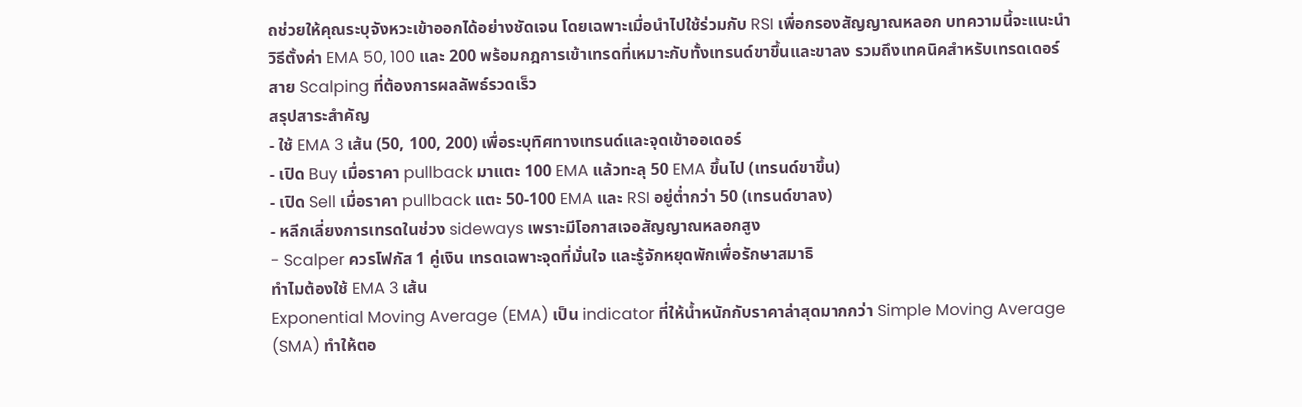ถช่วยให้คุณระบุจังหวะเข้าออกได้อย่างชัดเจน โดยเฉพาะเมื่อนำไปใช้ร่วมกับ RSI เพื่อกรองสัญญาณหลอก บทความนี้จะแนะนำวิธีตั้งค่า EMA 50, 100 และ 200 พร้อมกฎการเข้าเทรดที่เหมาะกับทั้งเทรนด์ขาขึ้นและขาลง รวมถึงเทคนิคสำหรับเทรดเดอร์สาย Scalping ที่ต้องการผลลัพธ์รวดเร็ว
สรุปสาระสำคัญ
- ใช้ EMA 3 เส้น (50, 100, 200) เพื่อระบุทิศทางเทรนด์และจุดเข้าออเดอร์
- เปิด Buy เมื่อราคา pullback มาแตะ 100 EMA แล้วทะลุ 50 EMA ขึ้นไป (เทรนด์ขาขึ้น)
- เปิด Sell เมื่อราคา pullback แตะ 50-100 EMA และ RSI อยู่ต่ำกว่า 50 (เทรนด์ขาลง)
- หลีกเลี่ยงการเทรดในช่วง sideways เพราะมีโอกาสเจอสัญญาณหลอกสูง
- Scalper ควรโฟกัส 1 คู่เงิน เทรดเฉพาะจุดที่มั่นใจ และรู้จักหยุดพักเพื่อรักษาสมาธิ
ทำไมต้องใช้ EMA 3 เส้น
Exponential Moving Average (EMA) เป็น indicator ที่ให้น้ำหนักกับราคาล่าสุดมากกว่า Simple Moving Average (SMA) ทำให้ตอ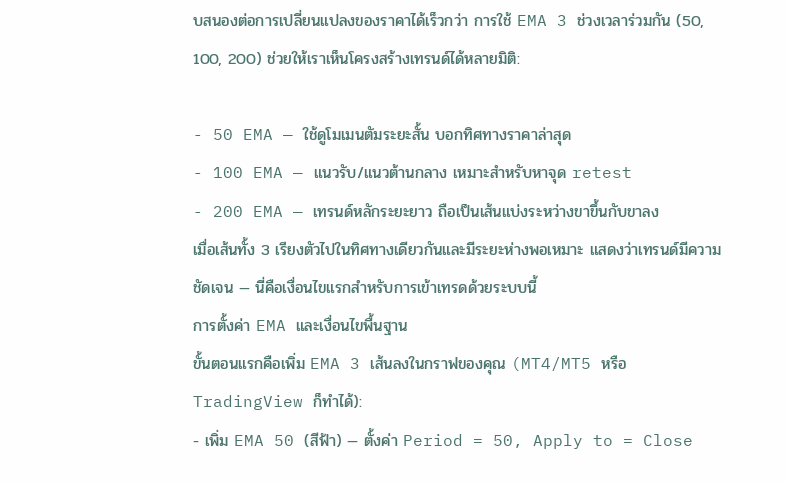บสนองต่อการเปลี่ยนแปลงของราคาได้เร็วกว่า การใช้ EMA 3 ช่วงเวลาร่วมกัน (50, 100, 200) ช่วยให้เราเห็นโครงสร้างเทรนด์ได้หลายมิติ:

- 50 EMA — ใช้ดูโมเมนตัมระยะสั้น บอกทิศทางราคาล่าสุด
- 100 EMA — แนวรับ/แนวต้านกลาง เหมาะสำหรับหาจุด retest
- 200 EMA — เทรนด์หลักระยะยาว ถือเป็นเส้นแบ่งระหว่างขาขึ้นกับขาลง
เมื่อเส้นทั้ง 3 เรียงตัวไปในทิศทางเดียวกันและมีระยะห่างพอเหมาะ แสดงว่าเทรนด์มีความชัดเจน — นี่คือเงื่อนไขแรกสำหรับการเข้าเทรดด้วยระบบนี้
การตั้งค่า EMA และเงื่อนไขพื้นฐาน
ขั้นตอนแรกคือเพิ่ม EMA 3 เส้นลงในกราฟของคุณ (MT4/MT5 หรือ TradingView ก็ทำได้):
- เพิ่ม EMA 50 (สีฟ้า) — ตั้งค่า Period = 50, Apply to = Close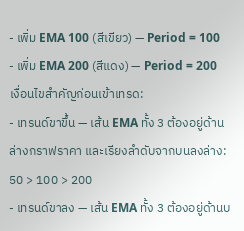- เพิ่ม EMA 100 (สีเขียว) — Period = 100
- เพิ่ม EMA 200 (สีแดง) — Period = 200
เงื่อนไขสำคัญก่อนเข้าเทรด:
- เทรนด์ขาขึ้น — เส้น EMA ทั้ง 3 ต้องอยู่ด้านล่างกราฟราคา และเรียงลำดับจากบนลงล่าง: 50 > 100 > 200
- เทรนด์ขาลง — เส้น EMA ทั้ง 3 ต้องอยู่ด้านบ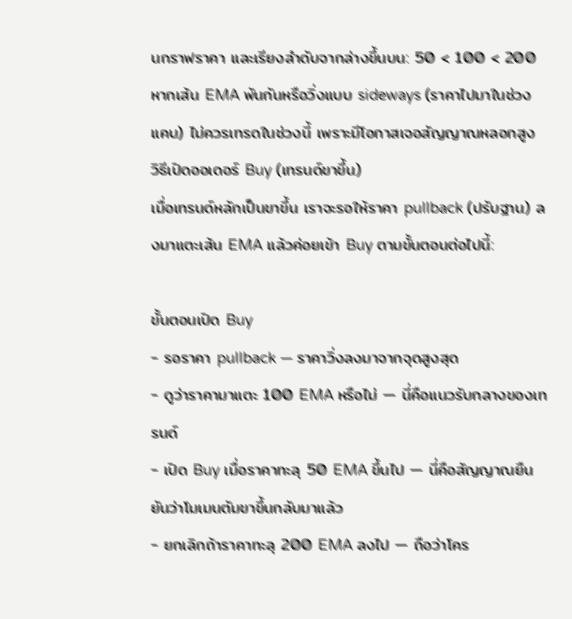นกราฟราคา และเรียงลำดับจากล่างขึ้นบน: 50 < 100 < 200
หากเส้น EMA พันกันหรือวิ่งแบบ sideways (ราคาไปมาในช่วงแคบ) ไม่ควรเทรดในช่วงนี้ เพราะมีโอกาสเจอสัญญาณหลอกสูง
วิธีเปิดออเดอร์ Buy (เทรนด์ขาขึ้น)
เมื่อเทรนด์หลักเป็นขาขึ้น เราจะรอให้ราคา pullback (ปรับฐาน) ลงมาแตะเส้น EMA แล้วค่อยเข้า Buy ตามขั้นตอนต่อไปนี้:

ขั้นตอนเปิด Buy
- รอราคา pullback — ราคาวิ่งลงมาจากจุดสูงสุด
- ดูว่าราคามาแตะ 100 EMA หรือไม่ — นี่คือแนวรับกลางของเทรนด์
- เปิด Buy เมื่อราคาทะลุ 50 EMA ขึ้นไป — นี่คือสัญญาณยืนยันว่าโมเมนตัมขาขึ้นกลับมาแล้ว
- ยกเลิกถ้าราคาทะลุ 200 EMA ลงไป — ถือว่าโคร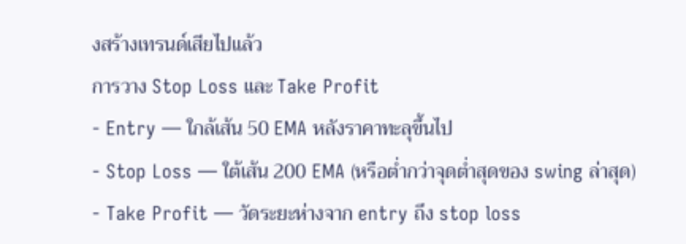งสร้างเทรนด์เสียไปแล้ว
การวาง Stop Loss และ Take Profit
- Entry — ใกล้เส้น 50 EMA หลังราคาทะลุขึ้นไป
- Stop Loss — ใต้เส้น 200 EMA (หรือต่ำกว่าจุดต่ำสุดของ swing ล่าสุด)
- Take Profit — วัดระยะห่างจาก entry ถึง stop loss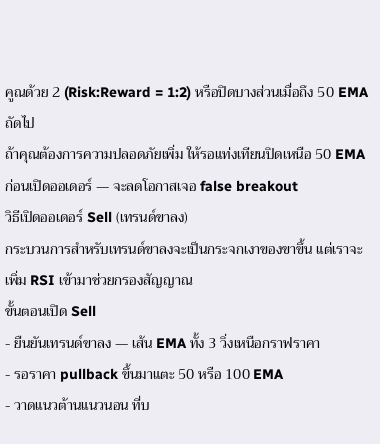คูณด้วย 2 (Risk:Reward = 1:2) หรือปิดบางส่วนเมื่อถึง 50 EMA ถัดไป
ถ้าคุณต้องการความปลอดภัยเพิ่ม ให้รอแท่งเทียนปิดเหนือ 50 EMA ก่อนเปิดออเดอร์ — จะลดโอกาสเจอ false breakout
วิธีเปิดออเดอร์ Sell (เทรนด์ขาลง)
กระบวนการสำหรับเทรนด์ขาลงจะเป็นกระจกเงาของขาขึ้น แต่เราจะเพิ่ม RSI เข้ามาช่วยกรองสัญญาณ
ขั้นตอนเปิด Sell
- ยืนยันเทรนด์ขาลง — เส้น EMA ทั้ง 3 วิ่งเหนือกราฟราคา
- รอราคา pullback ขึ้นมาแตะ 50 หรือ 100 EMA
- วาดแนวต้านแนวนอน ที่บ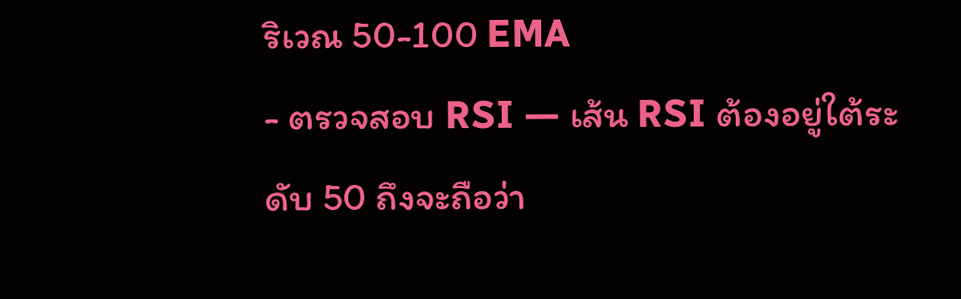ริเวณ 50-100 EMA
- ตรวจสอบ RSI — เส้น RSI ต้องอยู่ใต้ระดับ 50 ถึงจะถือว่า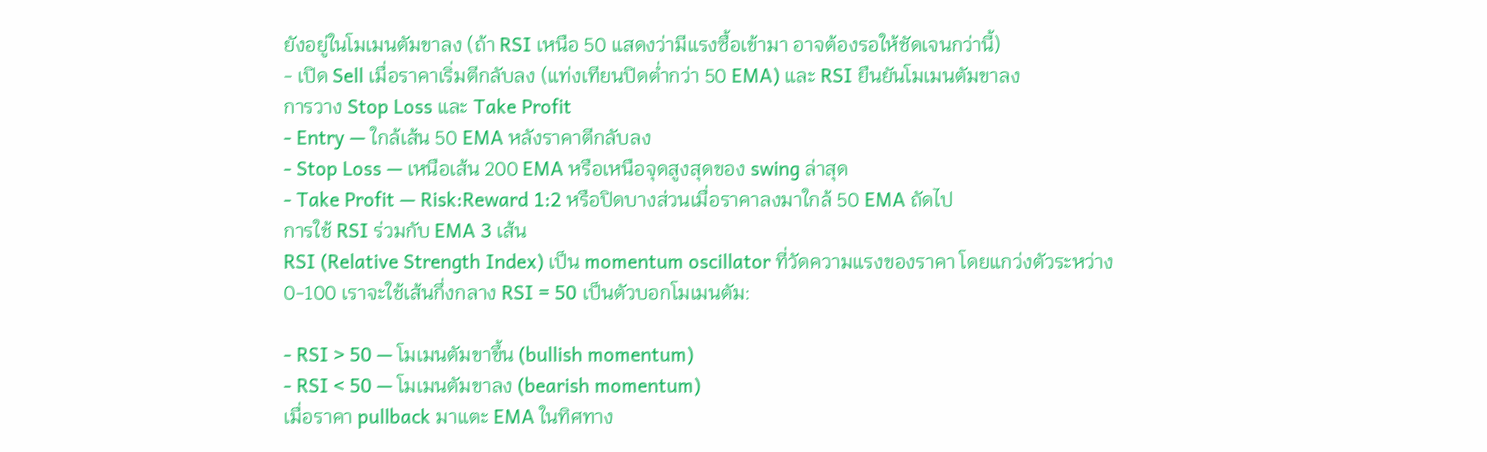ยังอยู่ในโมเมนตัมขาลง (ถ้า RSI เหนือ 50 แสดงว่ามีแรงซื้อเข้ามา อาจต้องรอให้ชัดเจนกว่านี้)
- เปิด Sell เมื่อราคาเริ่มตีกลับลง (แท่งเทียนปิดต่ำกว่า 50 EMA) และ RSI ยืนยันโมเมนตัมขาลง
การวาง Stop Loss และ Take Profit
- Entry — ใกล้เส้น 50 EMA หลังราคาตีกลับลง
- Stop Loss — เหนือเส้น 200 EMA หรือเหนือจุดสูงสุดของ swing ล่าสุด
- Take Profit — Risk:Reward 1:2 หรือปิดบางส่วนเมื่อราคาลงมาใกล้ 50 EMA ถัดไป
การใช้ RSI ร่วมกับ EMA 3 เส้น
RSI (Relative Strength Index) เป็น momentum oscillator ที่วัดความแรงของราคา โดยแกว่งตัวระหว่าง 0-100 เราจะใช้เส้นกึ่งกลาง RSI = 50 เป็นตัวบอกโมเมนตัม:

- RSI > 50 — โมเมนตัมขาขึ้น (bullish momentum)
- RSI < 50 — โมเมนตัมขาลง (bearish momentum)
เมื่อราคา pullback มาแตะ EMA ในทิศทาง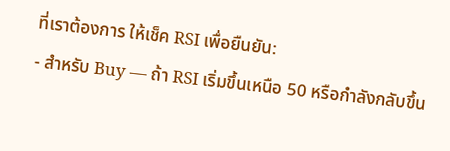ที่เราต้องการ ให้เช็ค RSI เพื่อยืนยัน:
- สำหรับ Buy — ถ้า RSI เริ่มขึ้นเหนือ 50 หรือกำลังกลับขึ้น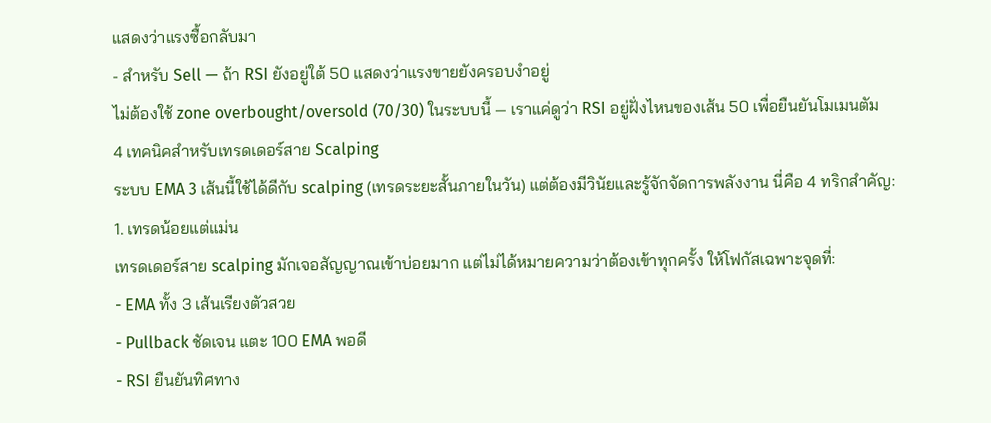แสดงว่าแรงซื้อกลับมา
- สำหรับ Sell — ถ้า RSI ยังอยู่ใต้ 50 แสดงว่าแรงขายยังครอบงำอยู่
ไม่ต้องใช้ zone overbought/oversold (70/30) ในระบบนี้ — เราแค่ดูว่า RSI อยู่ฝั่งไหนของเส้น 50 เพื่อยืนยันโมเมนตัม
4 เทคนิคสำหรับเทรดเดอร์สาย Scalping
ระบบ EMA 3 เส้นนี้ใช้ได้ดีกับ scalping (เทรดระยะสั้นภายในวัน) แต่ต้องมีวินัยและรู้จักจัดการพลังงาน นี่คือ 4 ทริกสำคัญ:
1. เทรดน้อยแต่แม่น
เทรดเดอร์สาย scalping มักเจอสัญญาณเข้าบ่อยมาก แต่ไม่ได้หมายความว่าต้องเข้าทุกครั้ง ให้โฟกัสเฉพาะจุดที่:
- EMA ทั้ง 3 เส้นเรียงตัวสวย
- Pullback ชัดเจน แตะ 100 EMA พอดี
- RSI ยืนยันทิศทาง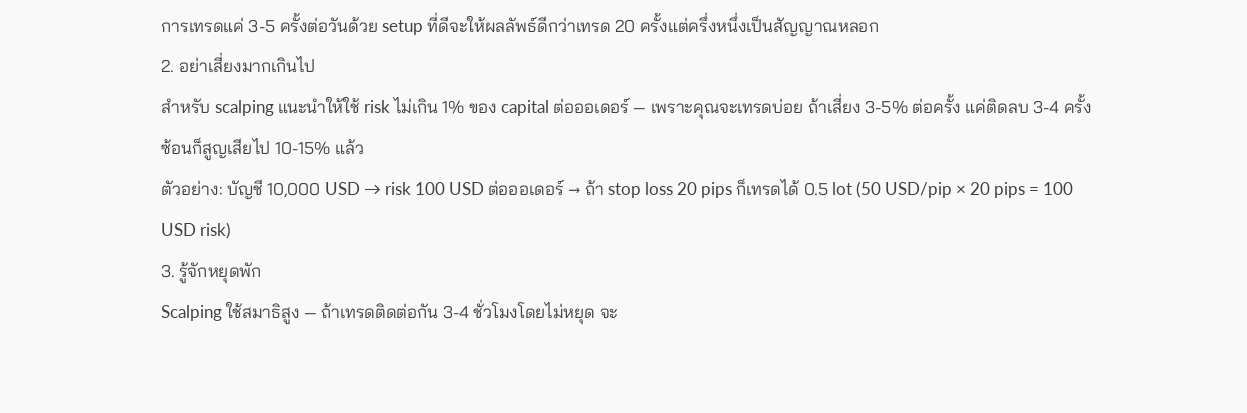การเทรดแค่ 3-5 ครั้งต่อวันด้วย setup ที่ดีจะให้ผลลัพธ์ดีกว่าเทรด 20 ครั้งแต่ครึ่งหนึ่งเป็นสัญญาณหลอก
2. อย่าเสี่ยงมากเกินไป
สำหรับ scalping แนะนำให้ใช้ risk ไม่เกิน 1% ของ capital ต่อออเดอร์ — เพราะคุณจะเทรดบ่อย ถ้าเสี่ยง 3-5% ต่อครั้ง แค่ติดลบ 3-4 ครั้งซ้อนก็สูญเสียไป 10-15% แล้ว
ตัวอย่าง: บัญชี 10,000 USD → risk 100 USD ต่อออเดอร์ → ถ้า stop loss 20 pips ก็เทรดได้ 0.5 lot (50 USD/pip × 20 pips = 100 USD risk)
3. รู้จักหยุดพัก
Scalping ใช้สมาธิสูง — ถ้าเทรดติดต่อกัน 3-4 ชั่วโมงโดยไม่หยุด จะ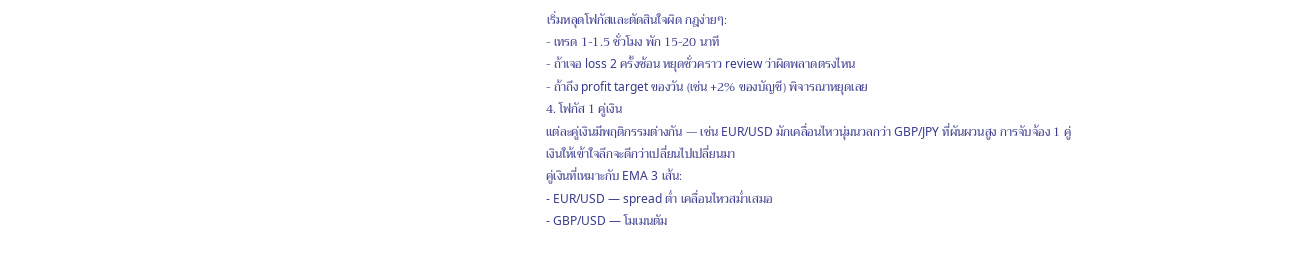เริ่มหลุดโฟกัสและตัดสินใจผิด กฎง่ายๆ:
- เทรด 1-1.5 ชั่วโมง พัก 15-20 นาที
- ถ้าเจอ loss 2 ครั้งซ้อน หยุดชั่วคราว review ว่าผิดพลาดตรงไหน
- ถ้าถึง profit target ของวัน (เช่น +2% ของบัญชี) พิจารณาหยุดเลย
4. โฟกัส 1 คู่เงิน
แต่ละคู่เงินมีพฤติกรรมต่างกัน — เช่น EUR/USD มักเคลื่อนไหวนุ่มนวลกว่า GBP/JPY ที่ผันผวนสูง การจับจ้อง 1 คู่เงินให้เข้าใจลึกจะดีกว่าเปลี่ยนไปเปลี่ยนมา
คู่เงินที่เหมาะกับ EMA 3 เส้น:
- EUR/USD — spread ต่ำ เคลื่อนไหวสม่ำเสมอ
- GBP/USD — โมเมนตัม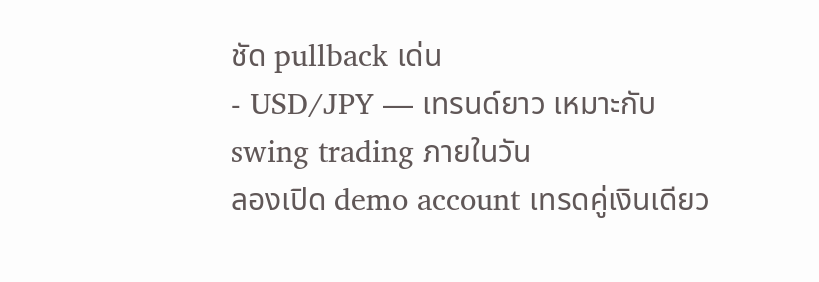ชัด pullback เด่น
- USD/JPY — เทรนด์ยาว เหมาะกับ swing trading ภายในวัน
ลองเปิด demo account เทรดคู่เงินเดียว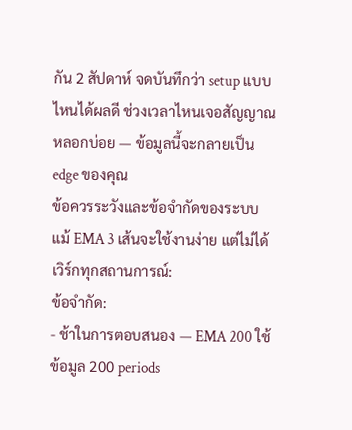กัน 2 สัปดาห์ จดบันทึกว่า setup แบบไหนได้ผลดี ช่วงเวลาไหนเจอสัญญาณหลอกบ่อย — ข้อมูลนี้จะกลายเป็น edge ของคุณ
ข้อควรระวังและข้อจำกัดของระบบ
แม้ EMA 3 เส้นจะใช้งานง่าย แต่ไม่ได้เวิร์กทุกสถานการณ์:
ข้อจำกัด:
- ช้าในการตอบสนอง — EMA 200 ใช้ข้อมูล 200 periods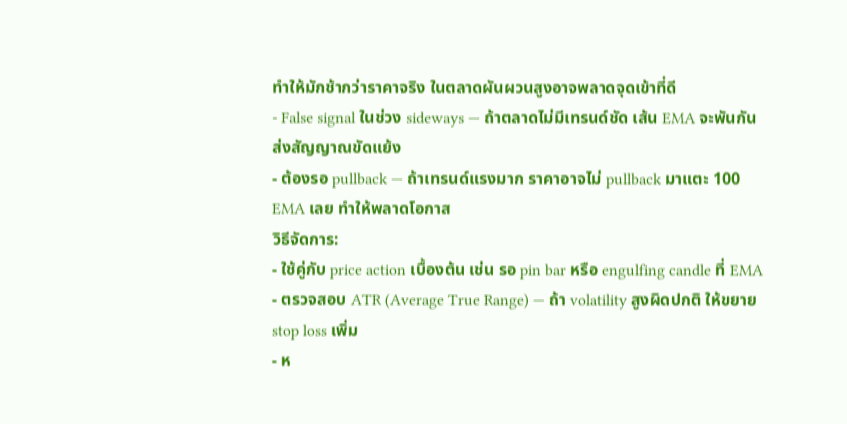ทำให้มักช้ากว่าราคาจริง ในตลาดผันผวนสูงอาจพลาดจุดเข้าที่ดี
- False signal ในช่วง sideways — ถ้าตลาดไม่มีเทรนด์ชัด เส้น EMA จะพันกัน ส่งสัญญาณขัดแย้ง
- ต้องรอ pullback — ถ้าเทรนด์แรงมาก ราคาอาจไม่ pullback มาแตะ 100 EMA เลย ทำให้พลาดโอกาส
วิธีจัดการ:
- ใช้คู่กับ price action เบื้องต้น เช่น รอ pin bar หรือ engulfing candle ที่ EMA
- ตรวจสอบ ATR (Average True Range) — ถ้า volatility สูงผิดปกติ ให้ขยาย stop loss เพิ่ม
- ห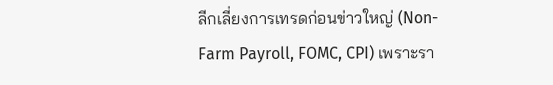ลีกเลี่ยงการเทรดก่อนข่าวใหญ่ (Non-Farm Payroll, FOMC, CPI) เพราะรา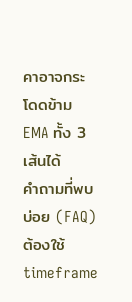คาอาจกระโดดข้าม EMA ทั้ง 3 เส้นได้
คำถามที่พบบ่อย (FAQ)
ต้องใช้ timeframe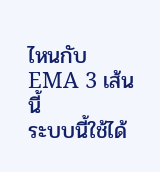ไหนกับ EMA 3 เส้นนี้
ระบบนี้ใช้ได้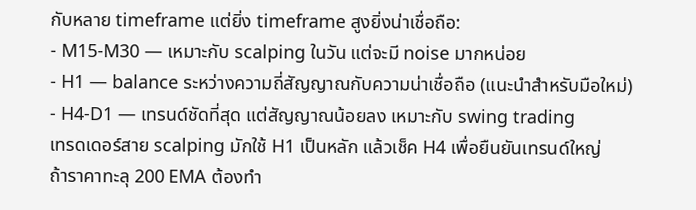กับหลาย timeframe แต่ยิ่ง timeframe สูงยิ่งน่าเชื่อถือ:
- M15-M30 — เหมาะกับ scalping ในวัน แต่จะมี noise มากหน่อย
- H1 — balance ระหว่างความถี่สัญญาณกับความน่าเชื่อถือ (แนะนำสำหรับมือใหม่)
- H4-D1 — เทรนด์ชัดที่สุด แต่สัญญาณน้อยลง เหมาะกับ swing trading
เทรดเดอร์สาย scalping มักใช้ H1 เป็นหลัก แล้วเช็ค H4 เพื่อยืนยันเทรนด์ใหญ่
ถ้าราคาทะลุ 200 EMA ต้องทำ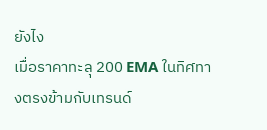ยังไง
เมื่อราคาทะลุ 200 EMA ในทิศทางตรงข้ามกับเทรนด์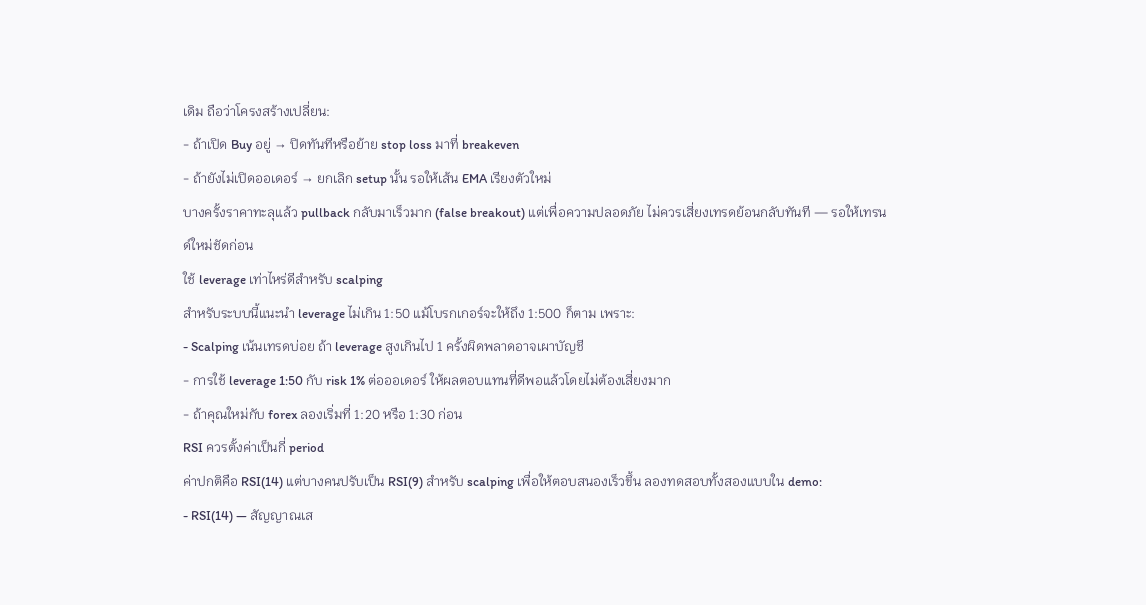เดิม ถือว่าโครงสร้างเปลี่ยน:
- ถ้าเปิด Buy อยู่ → ปิดทันทีหรือย้าย stop loss มาที่ breakeven
- ถ้ายังไม่เปิดออเดอร์ → ยกเลิก setup นั้น รอให้เส้น EMA เรียงตัวใหม่
บางครั้งราคาทะลุแล้ว pullback กลับมาเร็วมาก (false breakout) แต่เพื่อความปลอดภัย ไม่ควรเสี่ยงเทรดย้อนกลับทันที — รอให้เทรนด์ใหม่ชัดก่อน
ใช้ leverage เท่าไหร่ดีสำหรับ scalping
สำหรับระบบนี้แนะนำ leverage ไม่เกิน 1:50 แม้โบรกเกอร์จะให้ถึง 1:500 ก็ตาม เพราะ:
- Scalping เน้นเทรดบ่อย ถ้า leverage สูงเกินไป 1 ครั้งผิดพลาดอาจเผาบัญชี
- การใช้ leverage 1:50 กับ risk 1% ต่อออเดอร์ ให้ผลตอบแทนที่ดีพอแล้วโดยไม่ต้องเสี่ยงมาก
- ถ้าคุณใหม่กับ forex ลองเริ่มที่ 1:20 หรือ 1:30 ก่อน
RSI ควรตั้งค่าเป็นกี่ period
ค่าปกติคือ RSI(14) แต่บางคนปรับเป็น RSI(9) สำหรับ scalping เพื่อให้ตอบสนองเร็วขึ้น ลองทดสอบทั้งสองแบบใน demo:
- RSI(14) — สัญญาณเส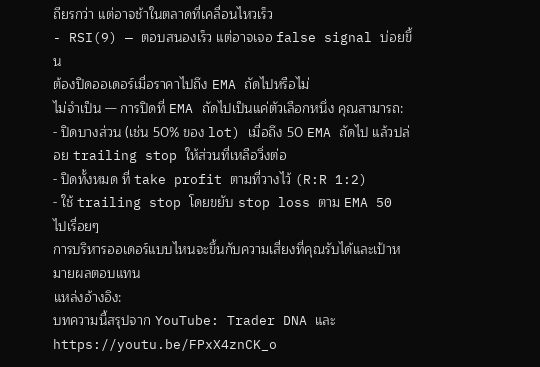ถียรกว่า แต่อาจช้าในตลาดที่เคลื่อนไหวเร็ว
- RSI(9) — ตอบสนองเร็ว แต่อาจเจอ false signal บ่อยขึ้น
ต้องปิดออเดอร์เมื่อราคาไปถึง EMA ถัดไปหรือไม่
ไม่จำเป็น — การปิดที่ EMA ถัดไปเป็นแค่ตัวเลือกหนึ่ง คุณสามารถ:
- ปิดบางส่วน (เช่น 50% ของ lot) เมื่อถึง 50 EMA ถัดไป แล้วปล่อย trailing stop ให้ส่วนที่เหลือวิ่งต่อ
- ปิดทั้งหมด ที่ take profit ตามที่วางไว้ (R:R 1:2)
- ใช้ trailing stop โดยขยับ stop loss ตาม EMA 50 ไปเรื่อยๆ
การบริหารออเดอร์แบบไหนจะขึ้นกับความเสี่ยงที่คุณรับได้และเป้าหมายผลตอบแทน
แหล่งอ้างอิง:
บทความนี้สรุปจาก YouTube: Trader DNA และ https://youtu.be/FPxX4znCK_o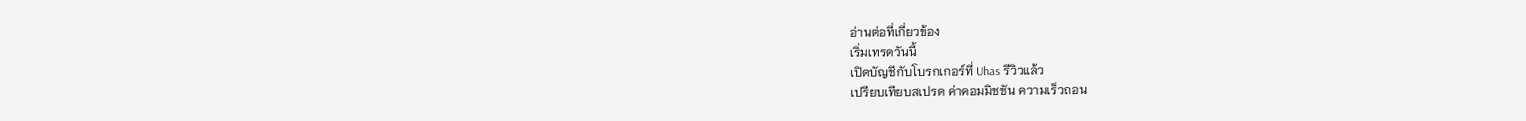อ่านต่อที่เกี่ยวข้อง
เริ่มเทรดวันนี้
เปิดบัญชีกับโบรกเกอร์ที่ Uhas รีวิวแล้ว
เปรียบเทียบสเปรด ค่าคอมมิชชัน ความเร็วถอน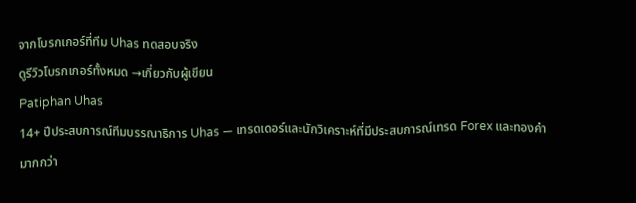จากโบรกเกอร์ที่ทีม Uhas ทดสอบจริง
ดูรีวิวโบรกเกอร์ทั้งหมด →เกี่ยวกับผู้เขียน
Patiphan Uhas
14+ ปีประสบการณ์ทีมบรรณาธิการ Uhas — เทรดเดอร์และนักวิเคราะห์ที่มีประสบการณ์เทรด Forex และทองคำมากกว่า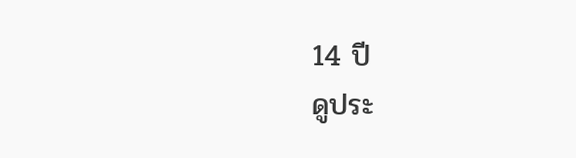14 ปี
ดูประ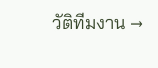วัติทีมงาน →